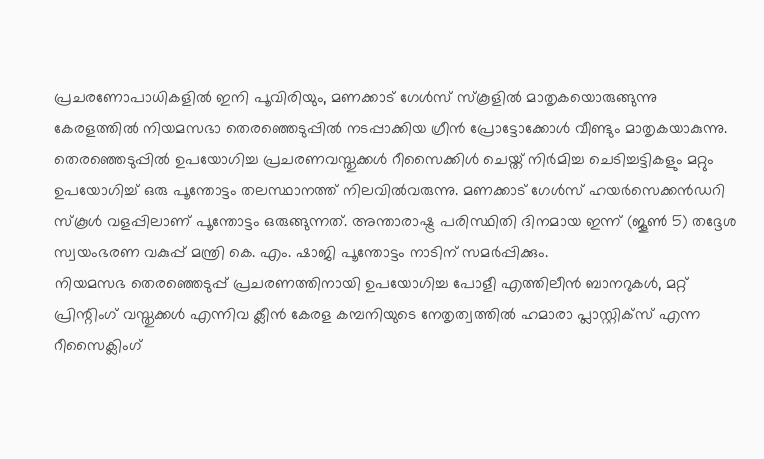പ്രചരണോപാധികളിൽ ഇനി പൂവിരിയും, മണക്കാട് ഗേൾസ് സ്കൂളിൽ മാതൃകയൊരുങ്ങുന്നു
കേരളത്തിൽ നിയമസഭാ തെരഞ്ഞെടുപ്പിൽ നടപ്പാക്കിയ ഗ്രീൻ പ്രോട്ടോക്കോൾ വീണ്ടും മാതൃകയാകുന്നു. തെരഞ്ഞെടുപ്പിൽ ഉപയോഗിച്ച പ്രചരണവസ്തുക്കൾ റീസൈക്കിൾ ചെയ്ത് നിർമിച്ച ചെടിച്ചട്ടികളും മറ്റും ഉപയോഗിച്ച് ഒരു പൂന്തോട്ടം തലസ്ഥാനത്ത് നിലവിൽവരുന്നു. മണക്കാട് ഗേൾസ് ഹയർസെക്കൻഡറി സ്കൂൾ വളപ്പിലാണ് പൂന്തോട്ടം ഒരുങ്ങുന്നത്. അന്താരാഷ്ട്ര പരിസ്ഥിതി ദിനമായ ഇന്ന് (ജൂൺ 5) തദ്ദേശ സ്വയംഭരണ വകുപ്പ് മന്ത്രി കെ. എം. ഷാജി പൂന്തോട്ടം നാടിന് സമർപ്പിക്കും.
നിയമസഭ തെരഞ്ഞെടുപ്പ് പ്രചരണത്തിനായി ഉപയോഗിച്ച പോളീ എത്തിലീൻ ബാനറുകൾ, മറ്റ് പ്രിന്റിംഗ് വസ്തുക്കൾ എന്നിവ ക്ലീൻ കേരള കമ്പനിയുടെ നേതൃത്വത്തിൽ ഹമാരാ പ്ലാസ്റ്റിക്സ് എന്ന റീസൈക്ലിംഗ്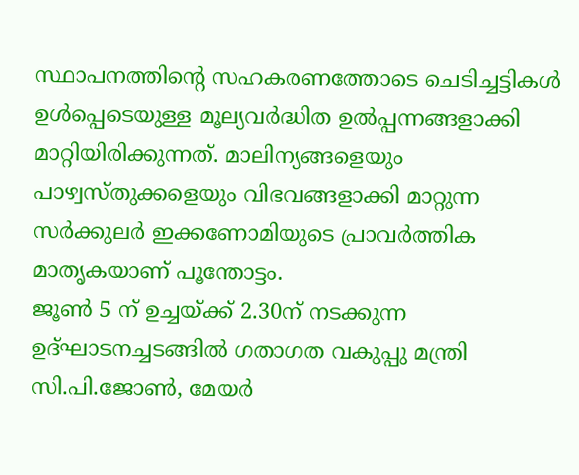സ്ഥാപനത്തിന്റെ സഹകരണത്തോടെ ചെടിച്ചട്ടികൾ ഉൾപ്പെടെയുള്ള മൂല്യവർദ്ധിത ഉൽപ്പന്നങ്ങളാക്കി മാറ്റിയിരിക്കുന്നത്. മാലിന്യങ്ങളെയും പാഴ്വസ്തുക്കളെയും വിഭവങ്ങളാക്കി മാറ്റുന്ന സർക്കുലർ ഇക്കണോമിയുടെ പ്രാവർത്തിക മാതൃകയാണ് പൂന്തോട്ടം.
ജൂൺ 5 ന് ഉച്ചയ്ക്ക് 2.30ന് നടക്കുന്ന ഉദ്ഘാടനച്ചടങ്ങിൽ ഗതാഗത വകുപ്പു മന്ത്രി സി.പി.ജോൺ, മേയർ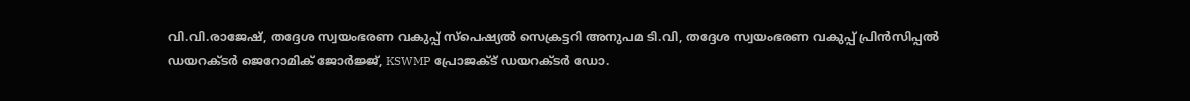വി.വി.രാജേഷ്, തദ്ദേശ സ്വയംഭരണ വകുപ്പ് സ്പെഷ്യൽ സെക്രട്ടറി അനുപമ ടി.വി, തദ്ദേശ സ്വയംഭരണ വകുപ്പ് പ്രിൻസിപ്പൽ ഡയറക്ടർ ജെറോമിക് ജോർജ്ജ്, KSWMP പ്രോജക്ട് ഡയറക്ടർ ഡോ.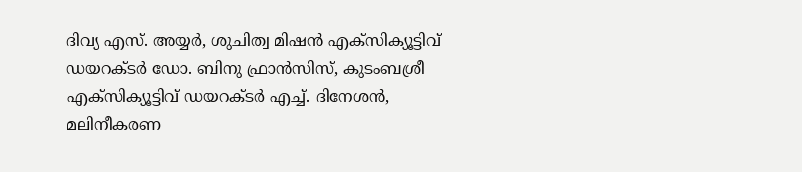ദിവ്യ എസ്. അയ്യർ, ശുചിത്വ മിഷൻ എക്സിക്യൂട്ടിവ് ഡയറക്ടർ ഡോ. ബിനു ഫ്രാൻസിസ്, കുടംബശ്രീ എക്സിക്യൂട്ടിവ് ഡയറക്ടർ എച്ച്. ദിനേശൻ, മലിനീകരണ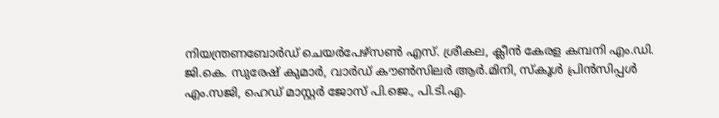നിയന്ത്രണബോർഡ് ചെയർപേഴ്സൺ എസ്. ശ്രീകല, ക്ലീൻ കേരള കമ്പനി എം.ഡി. ജി.കെ. സുരേഷ് കുമാർ, വാർഡ് കൗൺസിലർ ആർ.മിനി, സ്കൂൾ പ്രിൻസിപ്പൾ എം.സജി, ഹെഡ് മാസ്റ്റർ ജോസ് പി.ജെ., പി.ടി.എ.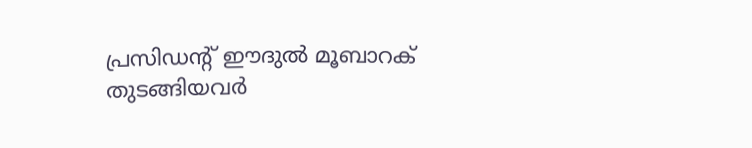പ്രസിഡന്റ് ഈദുൽ മൂബാറക് തുടങ്ങിയവർ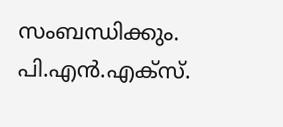സംബന്ധിക്കും.
പി.എൻ.എക്സ്.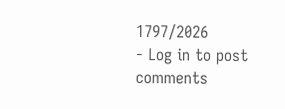1797/2026
- Log in to post comments